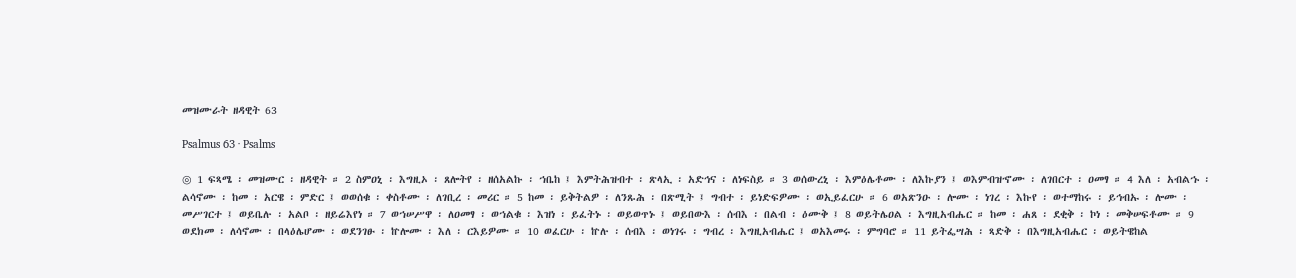መዝሙራት ዘዳዊት 63

Psalmus 63 · Psalms

◎ 1 ፍጻሜ ፡ መዝሙር ፡ ዘዳዊት ። 2 ስምዐኒ ፡ እግዚኦ ፡ ጸሎትየ ፡ ዘሰአልኩ ፡ ኀቤከ ፤ እምትሕዝብተ ፡ ጽላኢ ፡ አድኅና ፡ ለነፍስይ ። 3 ወሰውረኒ ፡ እምዕሌቶሙ ፡ ለእኩያን ፤ ወእምብዝኆሙ ፡ ለገበርተ ፡ ዐመፃ ። 4 እለ ፡ አብልኁ ፡ ልሳኖሙ ፡ ከመ ፡ አርዌ ፡ ምድር ፤ ወወሰቁ ፡ ቀስቶሙ ፡ ለገቢረ ፡ መሪር ። 5 ከመ ፡ ይቅትልዎ ፡ ለንጹሕ ፡ በጽሚት ፤ ግብተ ፡ ይነድፍዎሙ ፡ ወኢይፈርሁ ። 6 ወአጽንዑ ፡ ሎሙ ፡ ነገረ ፡ እኩየ ፡ ወተማከሩ ፡ ይኅብኡ ፡ ሎሙ ፡ መሥገርተ ፤ ወይቤሉ ፡ አልቦ ፡ ዘይሬእየነ ። 7 ወኀሠሥዋ ፡ ለዐመፃ ፡ ወኀልቁ ፡ እዝነ ፡ ይፈትኑ ፡ ወይወጥኑ ፤ ወይበውእ ፡ ሰብእ ፡ በልብ ፡ ዕሙቅ ፤ 8 ወይትሌዐል ፡ እግዚአብሔር ። ከመ ፡ ሐጸ ፡ ደቂቅ ፡ ኮነ ፡ መቅሠፍቶሙ ። 9 ወደክመ ፡ ለሳኖሙ ፡ በላዕሌሆሙ ፡ ወደንገፁ ፡ ኵሎሙ ፡ እለ ፡ ርእይዎሙ ። 10 ወፈርሁ ፡ ኵሉ ፡ ሰብእ ፡ ወነገሩ ፡ ግብረ ፡ እግዚአብሔር ፤ ወአእመሩ ፡ ምግባሮ ። 11 ይትፌሣሕ ፡ ጻድቅ ፡ በእግዚአብሔር ፡ ወይትዌከል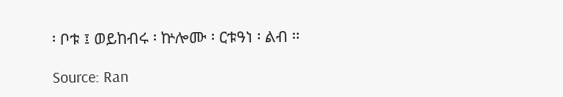፡ ቦቱ ፤ ወይከብሩ ፡ ኵሎሙ ፡ ርቱዓነ ፡ ልብ ።

Source: Ran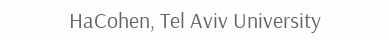HaCohen, Tel Aviv University